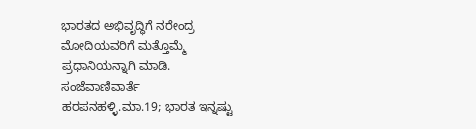ಭಾರತದ ಅಭಿವೃದ್ಧಿಗೆ ನರೇಂದ್ರ ಮೋದಿಯವರಿಗೆ ಮತ್ತೊಮ್ಮೆ ಪ್ರಧಾನಿಯನ್ನಾಗಿ ಮಾಡಿ.
ಸಂಜೆವಾಣಿವಾರ್ತೆ
ಹರಪನಹಳ್ಳಿ.ಮಾ.19; ಭಾರತ ಇನ್ನಷ್ಟು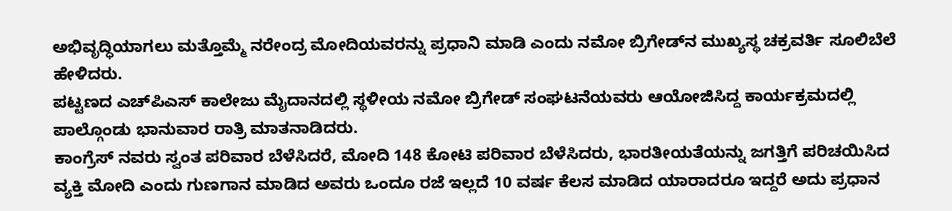ಅಭಿವೃದ್ಧಿಯಾಗಲು ಮತ್ತೊಮ್ಮೆ ನರೇಂದ್ರ ಮೋದಿಯವರನ್ನು ಪ್ರಧಾನಿ ಮಾಡಿ ಎಂದು ನಮೋ ಬ್ರಿಗೇಡ್‍ನ ಮುಖ್ಯಸ್ಥ ಚಕ್ರವರ್ತಿ ಸೂಲಿಬೆಲೆ ಹೇಳಿದರು.
ಪಟ್ಟಣದ ಎಚ್‍ಪಿಎಸ್ ಕಾಲೇಜು ಮೈದಾನದಲ್ಲಿ ಸ್ಥಳೀಯ ನಮೋ ಬ್ರಿಗೇಡ್ ಸಂಘಟನೆಯವರು ಆಯೋಜಿಸಿದ್ದ ಕಾರ್ಯಕ್ರಮದಲ್ಲಿ ಪಾಲ್ಗೊಂಡು ಭಾನುವಾರ ರಾತ್ರಿ ಮಾತನಾಡಿದರು.
ಕಾಂಗ್ರೆಸ್ ನವರು ಸ್ವಂತ ಪರಿವಾರ ಬೆಳೆಸಿದರೆ, ಮೋದಿ 148 ಕೋಟಿ ಪರಿವಾರ ಬೆಳೆಸಿದರು, ಭಾರತೀಯತೆಯನ್ನು ಜಗತ್ತಿಗೆ ಪರಿಚಯಿಸಿದ ವ್ಯಕ್ತಿ ಮೋದಿ ಎಂದು ಗುಣಗಾನ ಮಾಡಿದ ಅವರು ಒಂದೂ ರಜೆ ಇಲ್ಲದೆ 10 ವರ್ಷ ಕೆಲಸ ಮಾಡಿದ ಯಾರಾದರೂ ಇದ್ದರೆ ಅದು ಪ್ರಧಾನ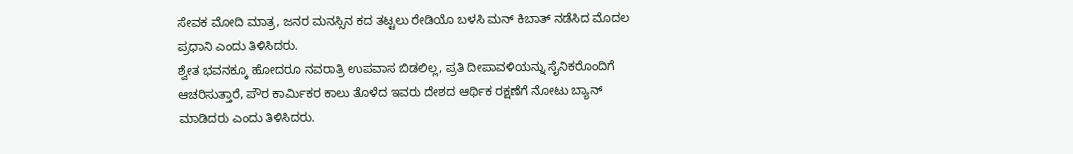ಸೇವಕ ಮೋದಿ ಮಾತ್ರ, ಜನರ ಮನಸ್ಸಿನ ಕದ ತಟ್ಟಲು ರೇಡಿಯೊ ಬಳಸಿ ಮನ್ ಕಿಬಾತ್ ನಡೆಸಿದ ಮೊದಲ ಪ್ರಧಾನಿ ಎಂದು ತಿಳಿಸಿದರು.
ಶ್ವೇತ ಭವನಕ್ಕೂ ಹೋದರೂ ನವರಾತ್ರಿ ಉಪವಾಸ ಬಿಡಲಿಲ್ಲ, ಪ್ರತಿ ದೀಪಾವಳಿಯನ್ನು ಸೈನಿಕರೊಂದಿಗೆ ಆಚರಿಸುತ್ತಾರೆ, ಪೌರ ಕಾರ್ಮಿಕರ ಕಾಲು ತೊಳೆದ ಇವರು ದೇಶದ ಆರ್ಥಿಕ ರಕ್ಷಣೆಗೆ ನೋಟು ಬ್ಯಾನ್ ಮಾಡಿದರು ಎಂದು ತಿಳಿಸಿದರು.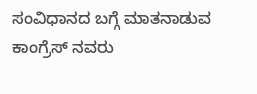ಸಂವಿಧಾನದ ಬಗ್ಗೆ ಮಾತನಾಡುವ ಕಾಂಗ್ರೆಸ್ ನವರು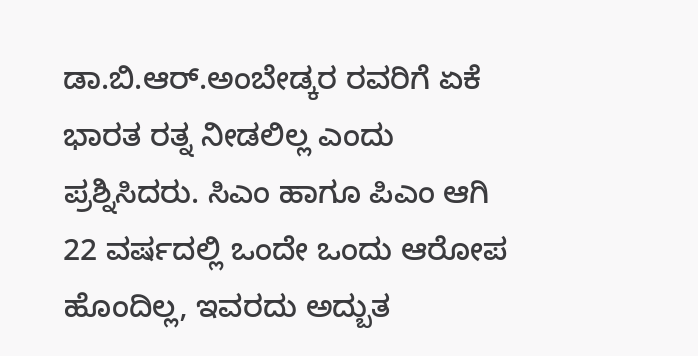ಡಾ.ಬಿ.ಆರ್.ಅಂಬೇಡ್ಕರ ರವರಿಗೆ ಏಕೆ ಭಾರತ ರತ್ನ ನೀಡಲಿಲ್ಲ ಎಂದು ಪ್ರಶ್ನಿಸಿದರು. ಸಿಎಂ ಹಾಗೂ ಪಿಎಂ ಆಗಿ 22 ವರ್ಷದಲ್ಲಿ ಒಂದೇ ಒಂದು ಆರೋಪ ಹೊಂದಿಲ್ಲ, ಇವರದು ಅದ್ಬುತ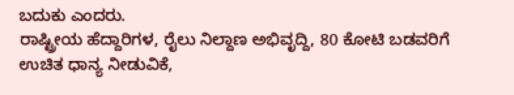ಬದುಕು ಎಂದರು.
ರಾಷ್ಟ್ರೀಯ ಹೆದ್ದಾರಿಗಳ, ರೈಲು ನಿಲ್ದಾಣ ಅಭಿವೃದ್ದಿ, 80 ಕೋಟಿ ಬಡವರಿಗೆ ಉಚಿತ ಧಾನ್ಯ ನೀಡುವಿಕೆ,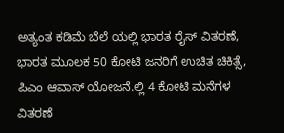ಅತ್ಯಂತ ಕಡಿಮೆ ಬೆಲೆ ಯಲ್ಲಿ ಭಾರತ ರೈಸ್ ವಿತರಣೆ, ಭಾರತ ಮೂಲಕ 50 ಕೋಟಿ ಜನರಿಗೆ ಉಚಿತ ಚಿಕಿತ್ಸೆ, ಪಿಎಂ ಆವಾಸ್ ಯೋಜನೆ.ಲ್ಲಿ 4 ಕೋಟಿ ಮನೆಗಳ ವಿತರಣೆ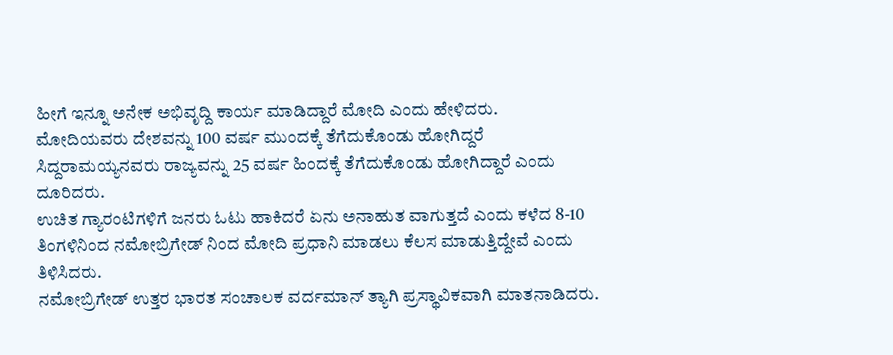ಹೀಗೆ ಇನ್ನೂ ಅನೇಕ ಅಭಿವೃದ್ದಿ ಕಾರ್ಯ ಮಾಡಿದ್ದಾರೆ ಮೋದಿ ಎಂದು ಹೇಳಿದರು.
ಮೋದಿಯವರು ದೇಶವನ್ನು 100 ವರ್ಷ ಮುಂದಕ್ಕೆ ತೆಗೆದುಕೊಂಡು ಹೋಗಿದ್ದರೆ ಸಿದ್ದರಾಮಯ್ಯನವರು ರಾಜ್ಯವನ್ನು 25 ವರ್ಷ ಹಿಂದಕ್ಕೆ ತೆಗೆದುಕೊಂಡು ಹೋಗಿದ್ದಾರೆ ಎಂದು ದೂರಿದರು.
ಉಚಿತ ಗ್ಯಾರಂಟಿಗಳಿಗೆ ಜನರು ಓಟು ಹಾಕಿದರೆ ಏನು ಅನಾಹುತ ವಾಗುತ್ತದೆ ಎಂದು ಕಳೆದ 8-10 ತಿಂಗಳಿನಿಂದ ನಮೋಬ್ರಿಗೇಡ್ ನಿಂದ ಮೋದಿ ಪ್ರಧಾನಿ ಮಾಡಲು ಕೆಲಸ ಮಾಡುತ್ತಿದ್ದೇವೆ ಎಂದು ತಿಳಿಸಿದರು.
ನಮೋಬ್ರಿಗೇಡ್ ಉತ್ತರ ಭಾರತ ಸಂಚಾಲಕ ವರ್ದಮಾನ್ ತ್ಯಾಗಿ ಪ್ರಸ್ಥಾವಿಕವಾಗಿ ಮಾತನಾಡಿದರು.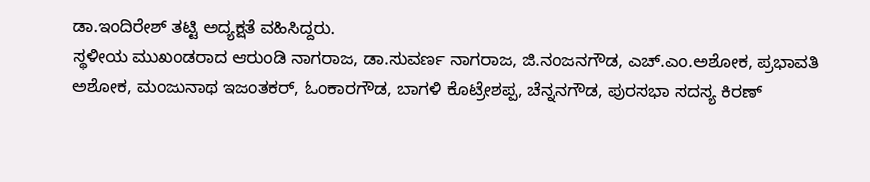ಡಾ.ಇಂದಿರೇಶ್ ತಟ್ಟಿ ಅದ್ಯಕ್ಷತೆ ವಹಿಸಿದ್ದರು.
ಸ್ಥಳೀಯ ಮುಖಂಡರಾದ ಆರುಂಡಿ ನಾಗರಾಜ, ಡಾ.ಸುವರ್ಣ ನಾಗರಾಜ, ಜಿ.ನಂಜನಗೌಡ, ಎಚ್.ಎಂ.ಅಶೋಕ, ಪ್ರಭಾವತಿ ಅಶೋಕ, ಮಂಜುನಾಥ ಇಜಂತಕರ್, ಓಂಕಾರಗೌಡ, ಬಾಗಳಿ ಕೊಟ್ರೇಶಪ್ಪ, ಚೆನ್ನನಗೌಡ, ಪುರಸಭಾ ಸದಸ್ಯ ಕಿರಣ್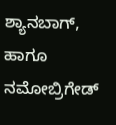ಶ್ಯಾನಬಾಗ್, ಹಾಗೂ ನಮೋಬ್ರಿಗೇಡ್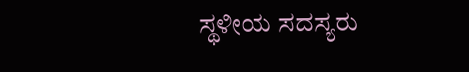ಸ್ಥಳೀಯ ಸದಸ್ಯರು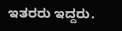ಇತರರು ಇದ್ದರು.